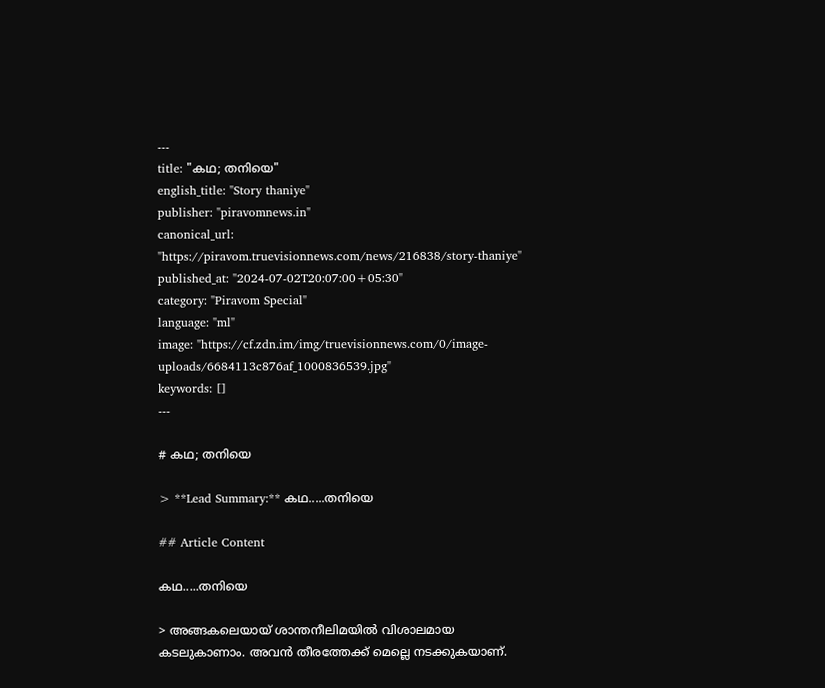---
title: "കഥ; തനിയെ"
english_title: "Story thaniye"
publisher: "piravomnews.in"
canonical_url: "https://piravom.truevisionnews.com/news/216838/story-thaniye"
published_at: "2024-07-02T20:07:00+05:30"
category: "Piravom Special"
language: "ml"
image: "https://cf.zdn.im/img/truevisionnews.com/0/image-uploads/6684113c876af_1000836539.jpg"
keywords: []
---

# കഥ; തനിയെ

> **Lead Summary:** കഥ.....തനിയെ

## Article Content

കഥ.....തനിയെ

> അങ്ങകലെയായ് ശാന്തനീലിമയിൽ വിശാലമായ കടലുകാണാം. അവൻ തീരത്തേക്ക് മെല്ലെ നടക്കുകയാണ്.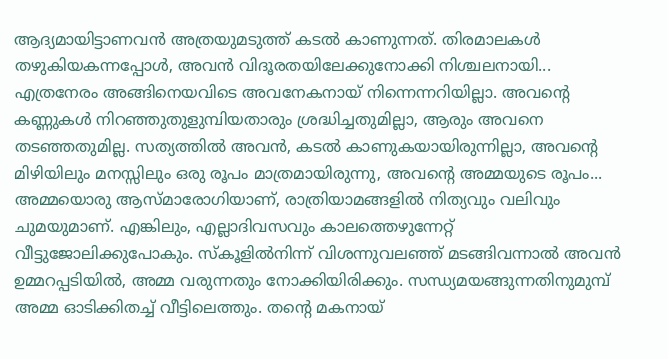ആദ്യമായിട്ടാണവൻ അത്രയുമടുത്ത് കടൽ കാണുന്നത്. തിരമാലകൾ തഴുകിയകന്നപ്പോൾ, അവൻ വിദൂരതയിലേക്കുനോക്കി നിശ്ചലനായി... എത്രനേരം അങ്ങിനെയവിടെ അവനേകനായ് നിന്നെന്നറിയില്ലാ. അവന്റെ കണ്ണുകൾ നിറഞ്ഞുതുളുമ്പിയതാരും ശ്രദ്ധിച്ചതുമില്ലാ, ആരും അവനെ തടഞ്ഞതുമില്ല. സത്യത്തിൽ അവൻ, കടൽ കാണുകയായിരുന്നില്ലാ, അവന്റെ മിഴിയിലും മനസ്സിലും ഒരു രൂപം മാത്രമായിരുന്നു, അവൻ്റെ അമ്മയുടെ രൂപം... അമ്മയൊരു ആസ്മാരോഗിയാണ്, രാത്രിയാമങ്ങളിൽ നിത്യവും വലിവും ചുമയുമാണ്. എങ്കിലും, എല്ലാദിവസവും കാലത്തെഴുന്നേറ്റ് വീട്ടുജോലിക്കുപോകും. സ്കൂളിൽനിന്ന് വിശന്നുവലഞ്ഞ് മടങ്ങിവന്നാൽ അവൻ ഉമ്മറപ്പടിയിൽ, അമ്മ വരുന്നതും നോക്കിയിരിക്കും. സന്ധ്യമയങ്ങുന്നതിനുമുമ്പ് അമ്മ ഓടിക്കിതച്ച് വീട്ടിലെത്തും. തൻ്റെ മകനായ്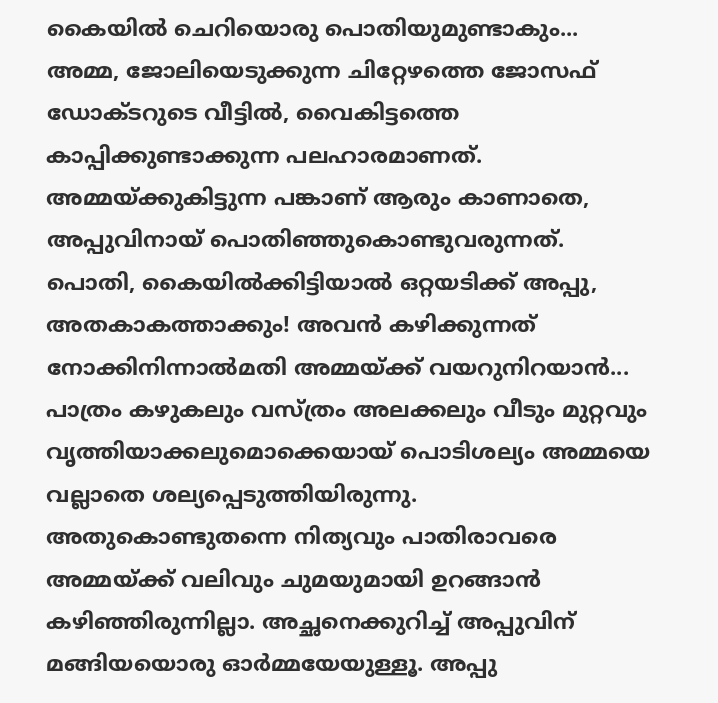കൈയിൽ ചെറിയൊരു പൊതിയുമുണ്ടാകും... അമ്മ, ജോലിയെടുക്കുന്ന ചിറ്റേഴത്തെ ജോസഫ് ഡോക്ടറുടെ വീട്ടിൽ, വൈകിട്ടത്തെ കാപ്പിക്കുണ്ടാക്കുന്ന പലഹാരമാണത്. അമ്മയ്ക്കുകിട്ടുന്ന പങ്കാണ് ആരും കാണാതെ, അപ്പുവിനായ് പൊതിഞ്ഞുകൊണ്ടുവരുന്നത്. പൊതി, കൈയിൽക്കിട്ടിയാൽ ഒറ്റയടിക്ക് അപ്പു, അതകാകത്താക്കും! അവൻ കഴിക്കുന്നത് നോക്കിനിന്നാൽമതി അമ്മയ്ക്ക് വയറുനിറയാൻ... പാത്രം കഴുകലും വസ്ത്രം അലക്കലും വീടും മുറ്റവും വൃത്തിയാക്കലുമൊക്കെയായ് പൊടിശല്യം അമ്മയെ വല്ലാതെ ശല്യപ്പെടുത്തിയിരുന്നു. അതുകൊണ്ടുതന്നെ നിത്യവും പാതിരാവരെ അമ്മയ്ക്ക് വലിവും ചുമയുമായി ഉറങ്ങാൻ കഴിഞ്ഞിരുന്നില്ലാ. അച്ഛനെക്കുറിച്ച് അപ്പുവിന് മങ്ങിയയൊരു ഓർമ്മയേയുള്ളൂ. അപ്പു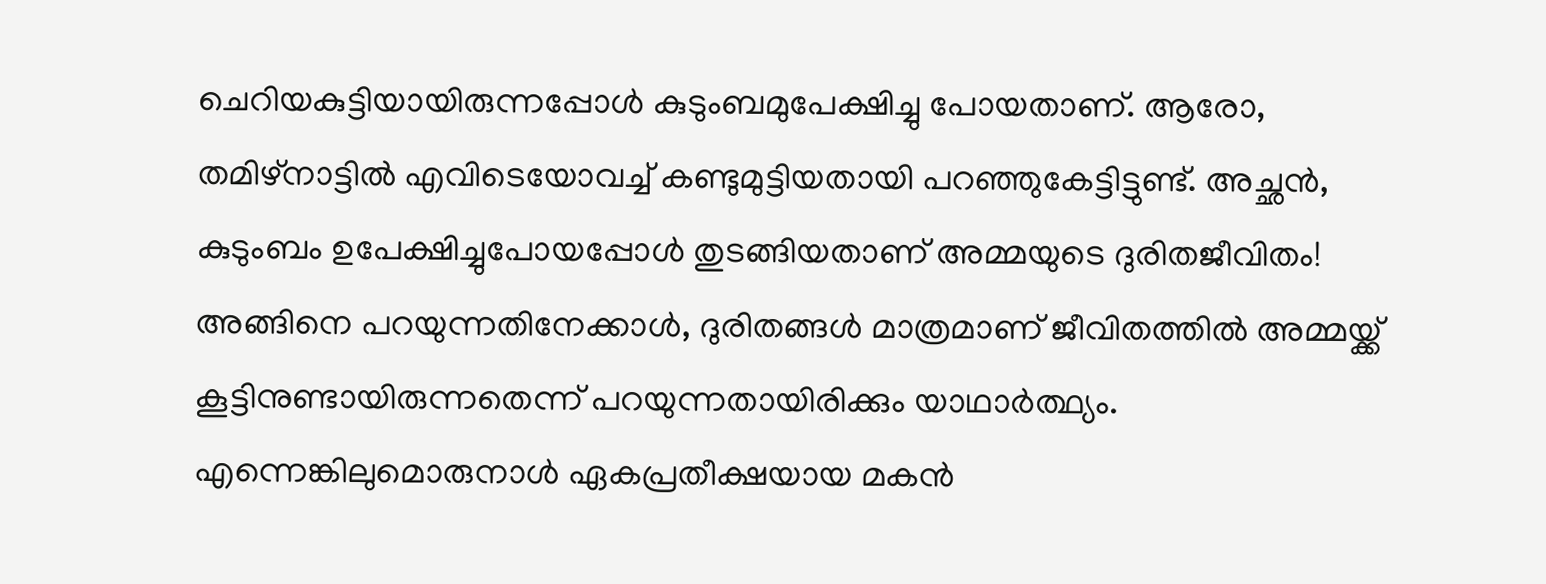ചെറിയകുട്ടിയായിരുന്നപ്പോൾ കുടുംബമുപേക്ഷിച്ചു പോയതാണ്. ആരോ, തമിഴ്നാട്ടിൽ എവിടെയോവച്ച് കണ്ടുമുട്ടിയതായി പറഞ്ഞുകേട്ടിട്ടുണ്ട്. അച്ഛൻ, കുടുംബം ഉപേക്ഷിച്ചുപോയപ്പോൾ തുടങ്ങിയതാണ് അമ്മയുടെ ദുരിതജീവിതം! അങ്ങിനെ പറയുന്നതിനേക്കാൾ, ദുരിതങ്ങൾ മാത്രമാണ് ജീവിതത്തിൽ അമ്മയ്ക്ക് കൂട്ടിനുണ്ടായിരുന്നതെന്ന് പറയുന്നതായിരിക്കും യാഥാർത്ഥ്യം. എന്നെങ്കിലുമൊരുനാൾ ഏകപ്രതീക്ഷയായ മകൻ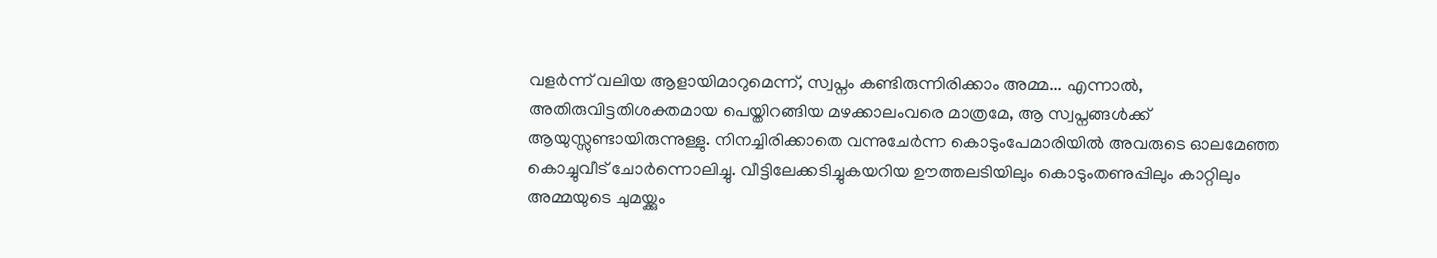വളർന്ന് വലിയ ആളായിമാറുമെന്ന്, സ്വപ്നം കണ്ടിരുന്നിരിക്കാം അമ്മ... എന്നാൽ, അതിരുവിട്ടതിശക്തമായ പെയ്തിറങ്ങിയ മഴക്കാലംവരെ മാത്രമേ, ആ സ്വപ്നങ്ങൾക്ക് ആയുസ്സുണ്ടായിരുന്നുള്ളു. നിനച്ചിരിക്കാതെ വന്നുചേർന്ന കൊടുംപേമാരിയിൽ അവരുടെ ഓലമേഞ്ഞ കൊച്ചുവീട് ചോർന്നൊലിച്ചു. വീട്ടിലേക്കടിച്ചുകയറിയ ഊത്തലടിയിലും കൊടുംതണുപ്പിലും കാറ്റിലും അമ്മയുടെ ചുമയ്ക്കും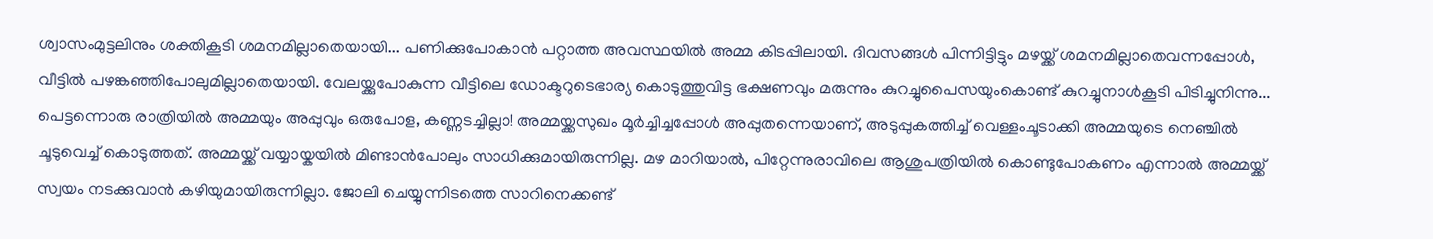ശ്വാസംമുട്ടലിനും ശക്തികൂടി ശമനമില്ലാതെയായി... പണിക്കുപോകാൻ പറ്റാത്ത അവസ്ഥയിൽ അമ്മ കിടപ്പിലായി. ദിവസങ്ങൾ പിന്നിട്ടിട്ടും മഴയ്ക്ക് ശമനമില്ലാതെവന്നപ്പോൾ, വീട്ടിൽ പഴങ്കഞ്ഞിപോലുമില്ലാതെയായി. വേലയ്ക്കുപോകുന്ന വീട്ടിലെ ഡോക്ടറുടെഭാര്യ കൊടുത്തുവിട്ട ഭക്ഷണവും മരുന്നും കുറച്ചുപൈസയുംകൊണ്ട് കുറച്ചുനാൾകൂടി പിടിച്ചുനിന്നു... പെട്ടന്നൊരു രാത്രിയിൽ അമ്മയും അപ്പുവും ഒരുപോള, കണ്ണടച്ചില്ലാ! അമ്മയ്ക്കസുഖം മൂർച്ചിച്ചപ്പോൾ അപ്പുതന്നെയാണ്, അടുപ്പുകത്തിച്ച് വെള്ളംചൂടാക്കി അമ്മയുടെ നെഞ്ചിൽ ചൂടുവെച്ച് കൊടുത്തത്. അമ്മയ്ക്ക് വയ്യായ്കയിൽ മിണ്ടാൻപോലും സാധിക്കുമായിരുന്നില്ല. മഴ മാറിയാൽ, പിറ്റേന്നുരാവിലെ ആശുപത്രിയിൽ കൊണ്ടുപോകണം എന്നാൽ അമ്മയ്ക്ക് സ്വയം നടക്കുവാൻ കഴിയുമായിരുന്നില്ലാ. ജോലി ചെയ്യുന്നിടത്തെ സാറിനെക്കണ്ട്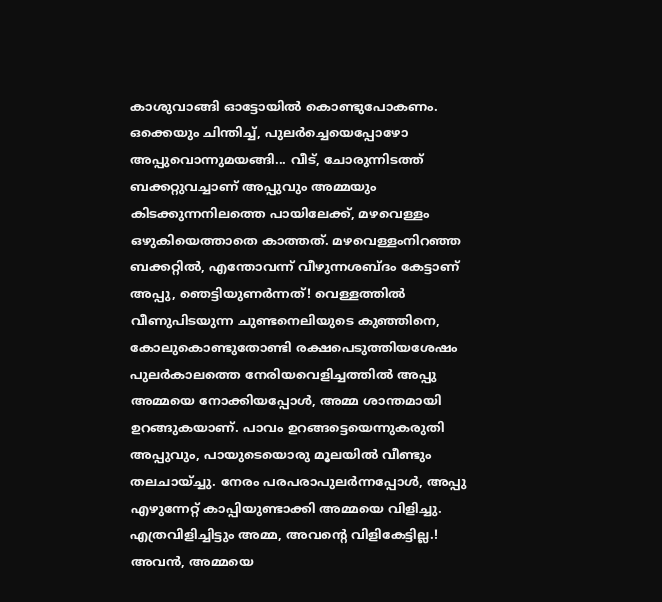കാശുവാങ്ങി ഓട്ടോയിൽ കൊണ്ടുപോകണം. ഒക്കെയും ചിന്തിച്ച്, പുലർച്ചെയെപ്പോഴോ അപ്പുവൊന്നുമയങ്ങി... വീട്, ചോരുന്നിടത്ത് ബക്കറ്റുവച്ചാണ് അപ്പുവും അമ്മയും കിടക്കുന്നനിലത്തെ പായിലേക്ക്, മഴവെള്ളം ഒഴുകിയെത്താതെ കാത്തത്. മഴവെള്ളംനിറഞ്ഞ ബക്കറ്റിൽ, എന്തോവന്ന് വീഴുന്നശബ്ദം കേട്ടാണ് അപ്പു, ഞെട്ടിയുണർന്നത്! വെള്ളത്തിൽ വീണുപിടയുന്ന ചുണ്ടനെലിയുടെ കുഞ്ഞിനെ, കോലുകൊണ്ടുതോണ്ടി രക്ഷപെടുത്തിയശേഷം പുലർകാലത്തെ നേരിയവെളിച്ചത്തിൽ അപ്പു അമ്മയെ നോക്കിയപ്പോൾ, അമ്മ ശാന്തമായി ഉറങ്ങുകയാണ്. പാവം ഉറങ്ങട്ടെയെന്നുകരുതി അപ്പുവും, പായുടെയൊരു മൂലയിൽ വീണ്ടും തലചായ്ച്ചു. നേരം പരപരാപുലർന്നപ്പോൾ, അപ്പു എഴുന്നേറ്റ് കാപ്പിയുണ്ടാക്കി അമ്മയെ വിളിച്ചു. എത്രവിളിച്ചിട്ടും അമ്മ, അവൻ്റെ വിളികേട്ടില്ല.! അവൻ, അമ്മയെ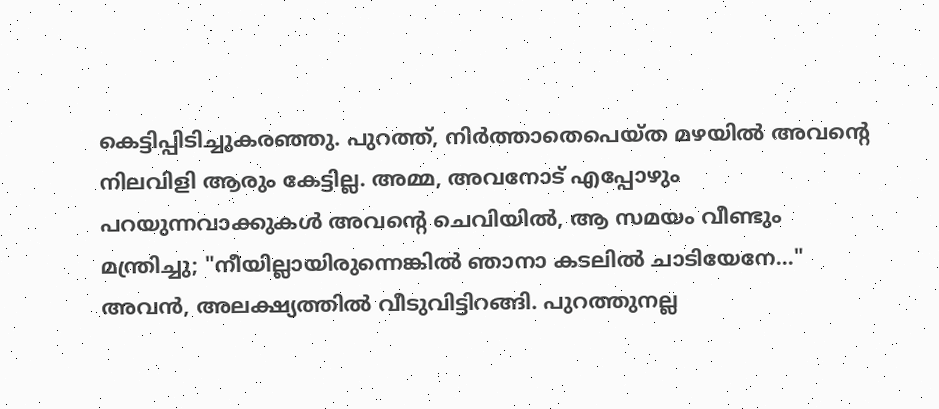കെട്ടിപ്പിടിച്ചുകരഞ്ഞു. പുറത്ത്, നിർത്താതെപെയ്ത മഴയിൽ അവന്റെ നിലവിളി ആരും കേട്ടില്ല. അമ്മ, അവനോട് എപ്പോഴും പറയുന്നവാക്കുകൾ അവൻ്റെ ചെവിയിൽ, ആ സമയം വീണ്ടും മന്ത്രിച്ചു; "നീയില്ലായിരുന്നെങ്കിൽ ഞാനാ കടലിൽ ചാടിയേനേ..." അവൻ, അലക്ഷ്യത്തിൽ വീടുവിട്ടിറങ്ങി. പുറത്തുനല്ല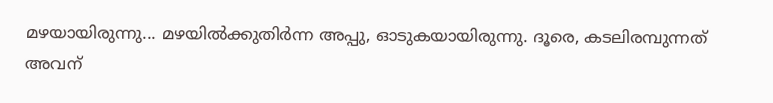മഴയായിരുന്നു... മഴയിൽക്കുതിർന്ന അപ്പു, ഓടുകയായിരുന്നു. ദൂരെ, കടലിരമ്പുന്നത് അവന്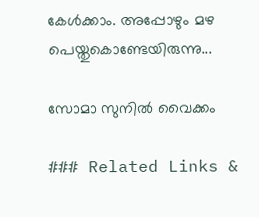കേൾക്കാം. അപ്പോഴും മഴ പെയ്തുകൊണ്ടേയിരുന്നു...

സോമാ സുനിൽ വൈക്കം

### Related Links &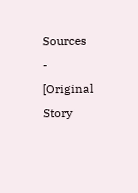Sources
- [Original Story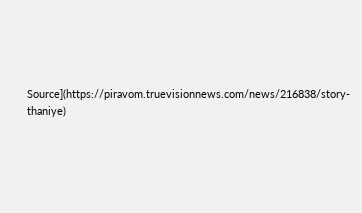Source](https://piravom.truevisionnews.com/news/216838/story-thaniye)